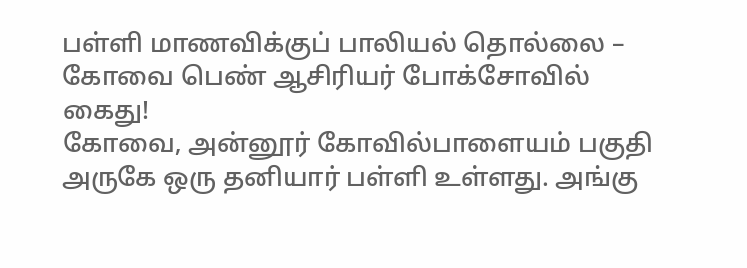பள்ளி மாணவிக்குப் பாலியல் தொல்லை – கோவை பெண் ஆசிரியர் போக்சோவில் கைது!
கோவை, அன்னூர் கோவில்பாளையம் பகுதி அருகே ஒரு தனியார் பள்ளி உள்ளது. அங்கு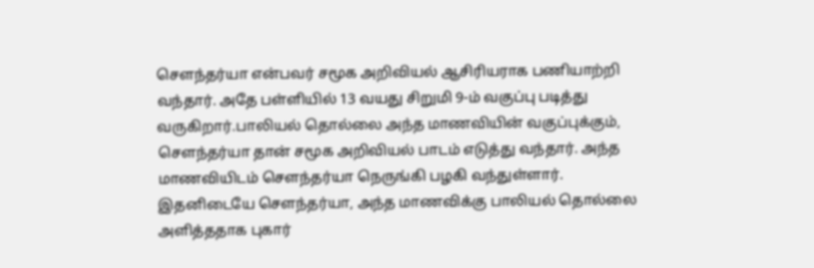செளந்தர்யா என்பவர் சமூக அறிவியல் ஆசிரியராக பணியாற்றி வந்தார். அதே பள்ளியில் 13 வயது சிறுமி 9-ம் வகுப்பு படித்து வருகிறார்.பாலியல் தொல்லை அந்த மாணவியின் வகுப்புக்கும், சௌந்தர்யா தான் சமூக அறிவியல் பாடம் எடுத்து வந்தார். அந்த மாணவியிடம் சௌந்தர்யா நெருங்கி பழகி வந்துள்ளார். இதனிடையே சௌந்தர்யா, அந்த மாணவிக்கு பாலியல் தொல்லை அளித்ததாக புகார்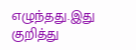எழுந்தது.இது குறித்து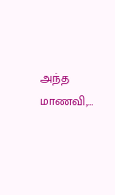அந்த மாணவி,…